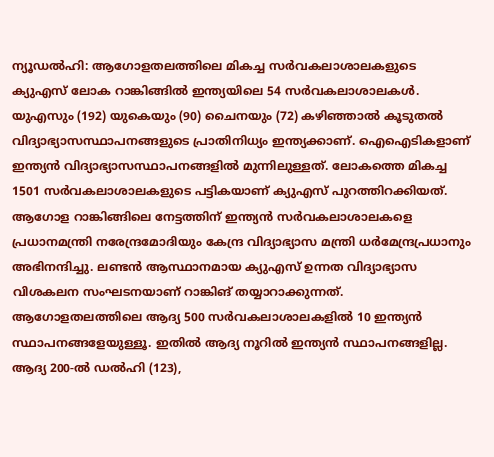ന്യൂഡൽഹി: ആഗോളതലത്തിലെ മികച്ച സർവകലാശാലകളുടെ ക്യുഎസ് ലോക റാങ്കിങ്ങിൽ ഇന്ത്യയിലെ 54 സർവകലാശാലകൾ. യുഎസും (192) യുകെയും (90) ചൈനയും (72) കഴിഞ്ഞാൽ കൂടുതൽ വിദ്യാഭ്യാസസ്ഥാപനങ്ങളുടെ പ്രാതിനിധ്യം ഇന്ത്യക്കാണ്. ഐഐടികളാണ് ഇന്ത്യൻ വിദ്യാഭ്യാസസ്ഥാപനങ്ങളിൽ മുന്നിലുള്ളത്. ലോകത്തെ മികച്ച 1501 സർവകലാശാലകളുടെ പട്ടികയാണ് ക്യുഎസ് പുറത്തിറക്കിയത്. ആഗോള റാങ്കിങ്ങിലെ നേട്ടത്തിന് ഇന്ത്യൻ സർവകലാശാലകളെ പ്രധാനമന്ത്രി നരേന്ദ്രമോദിയും കേന്ദ്ര വിദ്യാഭ്യാസ മന്ത്രി ധർമേന്ദ്രപ്രധാനും അഭിനന്ദിച്ചു. ലണ്ടൻ ആസ്ഥാനമായ ക്യുഎസ് ഉന്നത വിദ്യാഭ്യാസ വിശകലന സംഘടനയാണ് റാങ്കിങ് തയ്യാറാക്കുന്നത്.
ആഗോളതലത്തിലെ ആദ്യ 500 സർവകലാശാലകളിൽ 10 ഇന്ത്യൻ സ്ഥാപനങ്ങളേയുള്ളൂ. ഇതിൽ ആദ്യ നൂറിൽ ഇന്ത്യൻ സ്ഥാപനങ്ങളില്ല. ആദ്യ 200-ൽ ഡൽഹി (123),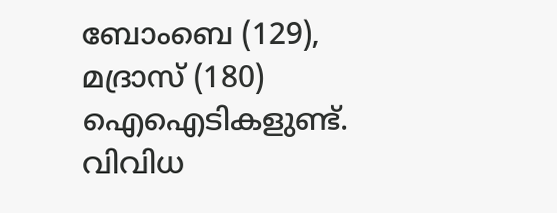ബോംബെ (129), മദ്രാസ് (180) ഐഐടികളുണ്ട്. വിവിധ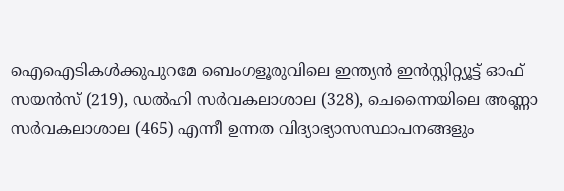ഐഐടികൾക്കുപുറമേ ബെംഗളൂരുവിലെ ഇന്ത്യൻ ഇൻസ്റ്റിറ്റ്യൂട്ട് ഓഫ് സയൻസ് (219), ഡൽഹി സർവകലാശാല (328), ചെന്നൈയിലെ അണ്ണാ സർവകലാശാല (465) എന്നീ ഉന്നത വിദ്യാഭ്യാസസ്ഥാപനങ്ങളും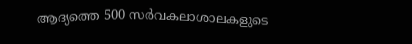ആദ്യത്തെ 500 സർവകലാശാലകളുടെ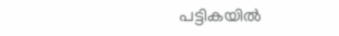പട്ടികയിൽ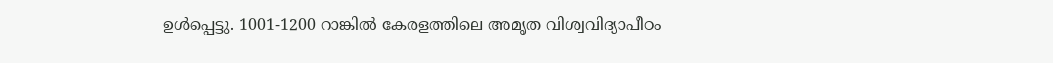ഉൾപ്പെട്ടു. 1001-1200 റാങ്കിൽ കേരളത്തിലെ അമൃത വിശ്വവിദ്യാപീഠം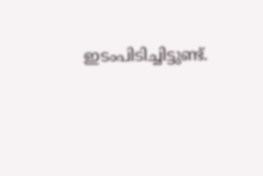ഇടംപിടിച്ചിട്ടുണ്ട്.